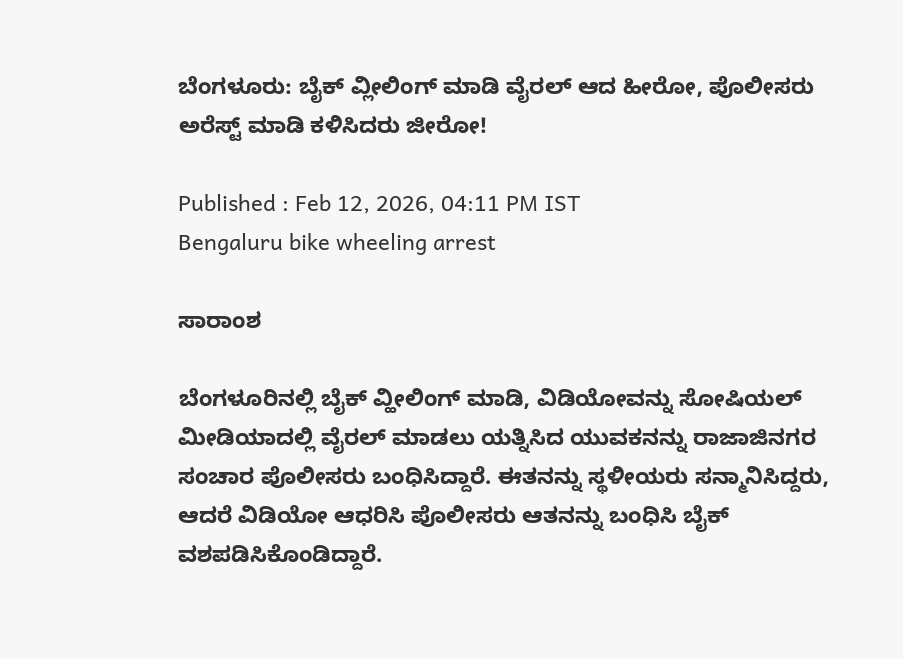ಬೆಂಗಳೂರು: ಬೈಕ್ ವ್ಲೀಲಿಂಗ್ ಮಾಡಿ ವೈರಲ್ ಆದ ಹೀರೋ, ಪೊಲೀಸರು ಅರೆಸ್ಟ್ ಮಾಡಿ ಕಳಿಸಿದರು ಜೀರೋ!

Published : Feb 12, 2026, 04:11 PM IST
Bengaluru bike wheeling arrest

ಸಾರಾಂಶ

ಬೆಂಗಳೂರಿನಲ್ಲಿ ಬೈಕ್ ವ್ಹೀಲಿಂಗ್ ಮಾಡಿ, ವಿಡಿಯೋವನ್ನು ಸೋಷಿಯಲ್ ಮೀಡಿಯಾದಲ್ಲಿ ವೈರಲ್ ಮಾಡಲು ಯತ್ನಿಸಿದ ಯುವಕನನ್ನು ರಾಜಾಜಿನಗರ ಸಂಚಾರ ಪೊಲೀಸರು ಬಂಧಿಸಿದ್ದಾರೆ. ಈತನನ್ನು ಸ್ಥಳೀಯರು ಸನ್ಮಾನಿಸಿದ್ದರು, ಆದರೆ ವಿಡಿಯೋ ಆಧರಿಸಿ ಪೊಲೀಸರು ಆತನನ್ನು ಬಂಧಿಸಿ ಬೈಕ್ ವಶಪಡಿಸಿಕೊಂಡಿದ್ದಾರೆ.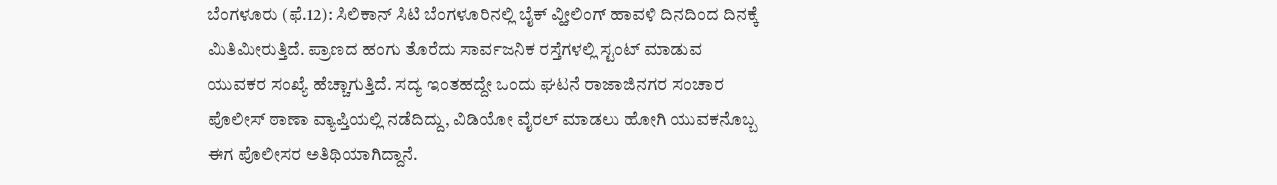ಬೆಂಗಳೂರು (ಫೆ.12): ಸಿಲಿಕಾನ್ ಸಿಟಿ ಬೆಂಗಳೂರಿನಲ್ಲಿ ಬೈಕ್ ವ್ಹೀಲಿಂಗ್ ಹಾವಳಿ ದಿನದಿಂದ ದಿನಕ್ಕೆ ಮಿತಿಮೀರುತ್ತಿದೆ. ಪ್ರಾಣದ ಹಂಗು ತೊರೆದು ಸಾರ್ವಜನಿಕ ರಸ್ತೆಗಳಲ್ಲಿ ಸ್ಟಂಟ್ ಮಾಡುವ ಯುವಕರ ಸಂಖ್ಯೆ ಹೆಚ್ಚಾಗುತ್ತಿದೆ. ಸದ್ಯ ಇಂತಹದ್ದೇ ಒಂದು ಘಟನೆ ರಾಜಾಜಿನಗರ ಸಂಚಾರ ಪೊಲೀಸ್ ಠಾಣಾ ವ್ಯಾಪ್ತಿಯಲ್ಲಿ ನಡೆದಿದ್ದು, ವಿಡಿಯೋ ವೈರಲ್ ಮಾಡಲು ಹೋಗಿ ಯುವಕನೊಬ್ಬ ಈಗ ಪೊಲೀಸರ ಅತಿಥಿಯಾಗಿದ್ದಾನೆ.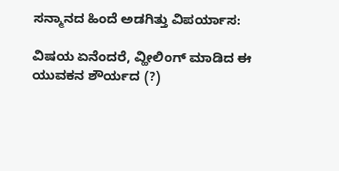ಸನ್ಮಾನದ ಹಿಂದೆ ಅಡಗಿತ್ತು ವಿಪರ್ಯಾಸ:

ವಿಷಯ ಏನೆಂದರೆ, ವ್ಹೀಲಿಂಗ್ ಮಾಡಿದ ಈ ಯುವಕನ ಶೌರ್ಯದ (?)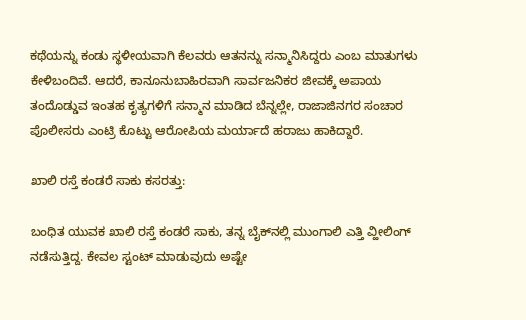ಕಥೆಯನ್ನು ಕಂಡು ಸ್ಥಳೀಯವಾಗಿ ಕೆಲವರು ಆತನನ್ನು ಸನ್ಮಾನಿಸಿದ್ದರು ಎಂಬ ಮಾತುಗಳು ಕೇಳಿಬಂದಿವೆ. ಆದರೆ, ಕಾನೂನುಬಾಹಿರವಾಗಿ ಸಾರ್ವಜನಿಕರ ಜೀವಕ್ಕೆ ಅಪಾಯ ತಂದೊಡ್ಡುವ ಇಂತಹ ಕೃತ್ಯಗಳಿಗೆ ಸನ್ಮಾನ ಮಾಡಿದ ಬೆನ್ನಲ್ಲೇ, ರಾಜಾಜಿನಗರ ಸಂಚಾರ ಪೊಲೀಸರು ಎಂಟ್ರಿ ಕೊಟ್ಟು ಆರೋಪಿಯ ಮರ್ಯಾದೆ ಹರಾಜು ಹಾಕಿದ್ದಾರೆ.

ಖಾಲಿ ರಸ್ತೆ ಕಂಡರೆ ಸಾಕು ಕಸರತ್ತು:

ಬಂಧಿತ ಯುವಕ ಖಾಲಿ ರಸ್ತೆ ಕಂಡರೆ ಸಾಕು, ತನ್ನ ಬೈಕ್‌ನಲ್ಲಿ ಮುಂಗಾಲಿ ಎತ್ತಿ ವ್ಹೀಲಿಂಗ್ ನಡೆಸುತ್ತಿದ್ದ. ಕೇವಲ ಸ್ಟಂಟ್ ಮಾಡುವುದು ಅಷ್ಟೇ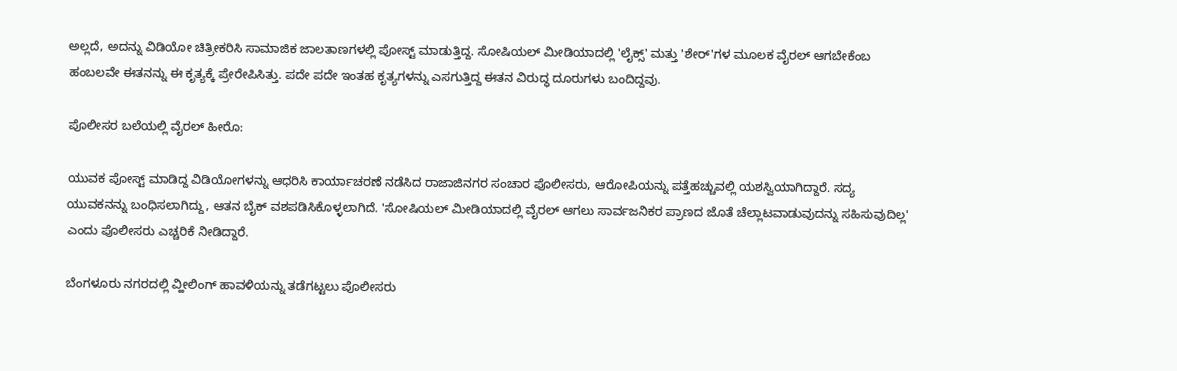ಅಲ್ಲದೆ, ಅದನ್ನು ವಿಡಿಯೋ ಚಿತ್ರೀಕರಿಸಿ ಸಾಮಾಜಿಕ ಜಾಲತಾಣಗಳಲ್ಲಿ ಪೋಸ್ಟ್ ಮಾಡುತ್ತಿದ್ದ. ಸೋಷಿಯಲ್ ಮೀಡಿಯಾದಲ್ಲಿ 'ಲೈಕ್ಸ್' ಮತ್ತು 'ಶೇರ್'ಗಳ ಮೂಲಕ ವೈರಲ್ ಆಗಬೇಕೆಂಬ ಹಂಬಲವೇ ಈತನನ್ನು ಈ ಕೃತ್ಯಕ್ಕೆ ಪ್ರೇರೇಪಿಸಿತ್ತು. ಪದೇ ಪದೇ ಇಂತಹ ಕೃತ್ಯಗಳನ್ನು ಎಸಗುತ್ತಿದ್ದ ಈತನ ವಿರುದ್ಧ ದೂರುಗಳು ಬಂದಿದ್ದವು.

ಪೊಲೀಸರ ಬಲೆಯಲ್ಲಿ ವೈರಲ್ ಹೀರೊ:

ಯುವಕ ಪೋಸ್ಟ್ ಮಾಡಿದ್ದ ವಿಡಿಯೋಗಳನ್ನು ಆಧರಿಸಿ ಕಾರ್ಯಾಚರಣೆ ನಡೆಸಿದ ರಾಜಾಜಿನಗರ ಸಂಚಾರ ಪೊಲೀಸರು, ಆರೋಪಿಯನ್ನು ಪತ್ತೆಹಚ್ಚುವಲ್ಲಿ ಯಶಸ್ವಿಯಾಗಿದ್ದಾರೆ. ಸದ್ಯ ಯುವಕನನ್ನು ಬಂಧಿಸಲಾಗಿದ್ದು, ಆತನ ಬೈಕ್ ವಶಪಡಿಸಿಕೊಳ್ಳಲಾಗಿದೆ. 'ಸೋಷಿಯಲ್ ಮೀಡಿಯಾದಲ್ಲಿ ವೈರಲ್ ಆಗಲು ಸಾರ್ವಜನಿಕರ ಪ್ರಾಣದ ಜೊತೆ ಚೆಲ್ಲಾಟವಾಡುವುದನ್ನು ಸಹಿಸುವುದಿಲ್ಲ' ಎಂದು ಪೊಲೀಸರು ಎಚ್ಚರಿಕೆ ನೀಡಿದ್ದಾರೆ.

ಬೆಂಗಳೂರು ನಗರದಲ್ಲಿ ವ್ಹೀಲಿಂಗ್ ಹಾವಳಿಯನ್ನು ತಡೆಗಟ್ಟಲು ಪೊಲೀಸರು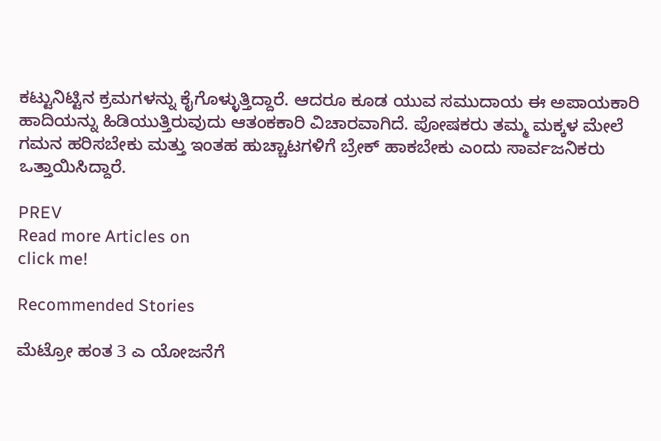ಕಟ್ಟುನಿಟ್ಟಿನ ಕ್ರಮಗಳನ್ನು ಕೈಗೊಳ್ಳುತ್ತಿದ್ದಾರೆ. ಆದರೂ ಕೂಡ ಯುವ ಸಮುದಾಯ ಈ ಅಪಾಯಕಾರಿ ಹಾದಿಯನ್ನು ಹಿಡಿಯುತ್ತಿರುವುದು ಆತಂಕಕಾರಿ ವಿಚಾರವಾಗಿದೆ. ಪೋಷಕರು ತಮ್ಮ ಮಕ್ಕಳ ಮೇಲೆ ಗಮನ ಹರಿಸಬೇಕು ಮತ್ತು ಇಂತಹ ಹುಚ್ಚಾಟಗಳಿಗೆ ಬ್ರೇಕ್ ಹಾಕಬೇಕು ಎಂದು ಸಾರ್ವಜನಿಕರು ಒತ್ತಾಯಿಸಿದ್ದಾರೆ.

PREV
Read more Articles on
click me!

Recommended Stories

ಮೆಟ್ರೋ ಹಂತ 3 ಎ ಯೋಜನೆಗೆ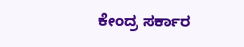ಕೇಂದ್ರ ಸರ್ಕಾರ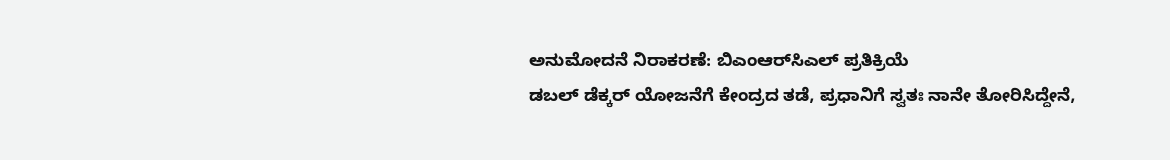ಅನುಮೋದನೆ ನಿರಾಕರಣೆ: ಬಿಎಂಆರ್‌ಸಿಎಲ್ ಪ್ರತಿಕ್ರಿಯೆ
ಡಬಲ್ ಡೆಕ್ಕರ್ ಯೋಜನೆಗೆ ಕೇಂದ್ರದ ತಡೆ, ಪ್ರಧಾನಿಗೆ ಸ್ವತಃ ನಾನೇ ತೋರಿಸಿದ್ದೇನೆ,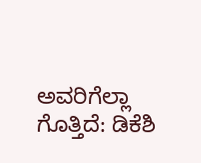ಅವರಿಗೆಲ್ಲಾ ಗೊತ್ತಿದೆ: ಡಿಕೆಶಿ